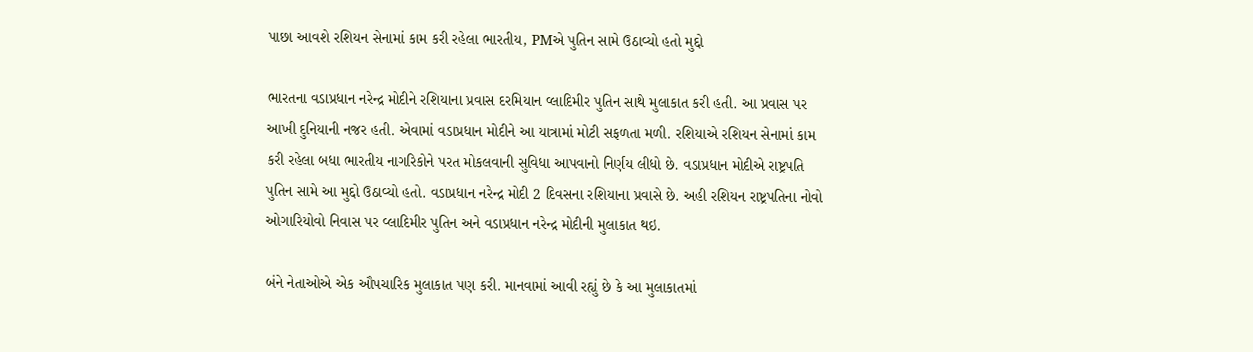પાછા આવશે રશિયન સેનામાં કામ કરી રહેલા ભારતીય, PMએ પુતિન સામે ઉઠાવ્યો હતો મુદ્દો

ભારતના વડાપ્રધાન નરેન્દ્ર મોદીને રશિયાના પ્રવાસ દરમિયાન વ્લાદિમીર પુતિન સાથે મુલાકાત કરી હતી. આ પ્રવાસ પર આખી દુનિયાની નજર હતી. એવામાં વડાપ્રધાન મોદીને આ યાત્રામાં મોટી સફળતા મળી. રશિયાએ રશિયન સેનામાં કામ કરી રહેલા બધા ભારતીય નાગરિકોને પરત મોકલવાની સુવિધા આપવાનો નિર્ણય લીધો છે. વડાપ્રધાન મોદીએ રાષ્ટ્રપતિ પુતિન સામે આ મુદ્દો ઉઠાવ્યો હતો. વડાપ્રધાન નરેન્દ્ર મોદી 2 દિવસના રશિયાના પ્રવાસે છે. અહી રશિયન રાષ્ટ્રપતિના નોવો ઓગારિયોવો નિવાસ પર વ્લાદિમીર પુતિન અને વડાપ્રધાન નરેન્દ્ર મોદીની મુલાકાત થઇ.

બંને નેતાઓએ એક ઔપચારિક મુલાકાત પણ કરી. માનવામાં આવી રહ્યું છે કે આ મુલાકાતમાં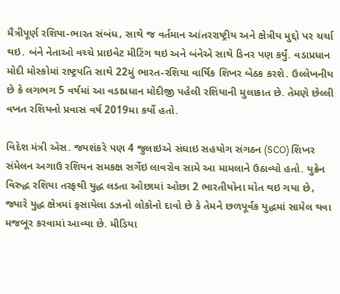મૈત્રીપૂર્ણ રશિયા-ભારત સંબંધ, સાથે જ વર્તમાન આંતરરાષ્ટ્રીય અને ક્ષેત્રીય મુદ્દો પર ચર્ચા થઇ. બંને નેતાઓ વચ્ચે પ્રાઇવેટ મીટિંગ થઇ અને બંનેએ સાથે ડિનર પણ કર્યું. વડાપ્રધાન મોદી મોસ્કોમાં રાષ્ટ્રપતિ સાથે 22મું ભારત-રશિયા વાર્ષિક શિખર બેઠક કરશે. ઉલ્લેખનીય છે કે લગભગ 5 વર્ષમાં આ વડાપ્રધાન મોદીજી પહેલી રશિયાની મુલાકાત છે. તેમણે છેલ્લી વખત રશિયનો પ્રવાસ વર્ષ 2019મા કર્યો હતો.

વિદેશ મંત્રી એસ. જયશંકરે પણ 4 જુલાઇએ સંઘાઇ સહયોગ સંગઠન (SCO) શિખર સંમેલન અગાઉ રશિયન સમકક્ષ સર્ગેઇ લાવરોવ સામે આ મામલાને ઉઠાવ્યો હતો. યુક્રેન વિરુદ્ધ રશિયા તરફથી યુદ્ધ લડતા ઓછામાં ઓછા 2 ભારતીયોના મોત થઇ ગયા છે, જ્યારે યુદ્ધ ક્ષેત્રમાં ફસાયેલા ડઝનો લોકોનો દાવો છે કે તેમને છળપૂર્વક યુદ્ધમાં સામેલ થવા મજબૂર કરવામાં આવ્યા છે. મીડિયા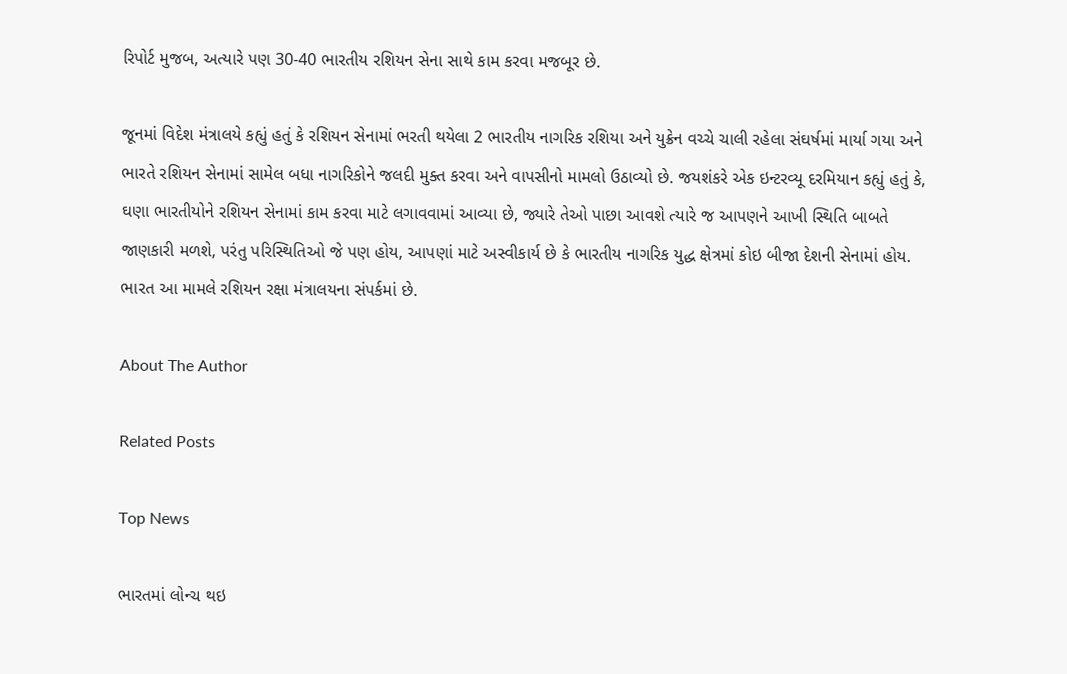રિપોર્ટ મુજબ, અત્યારે પણ 30-40 ભારતીય રશિયન સેના સાથે કામ કરવા મજબૂર છે.

જૂનમાં વિદેશ મંત્રાલયે કહ્યું હતું કે રશિયન સેનામાં ભરતી થયેલા 2 ભારતીય નાગરિક રશિયા અને યુક્રેન વચ્ચે ચાલી રહેલા સંઘર્ષમાં માર્યા ગયા અને ભારતે રશિયન સેનામાં સામેલ બધા નાગરિકોને જલદી મુક્ત કરવા અને વાપસીનો મામલો ઉઠાવ્યો છે. જયશંકરે એક ઇન્ટરવ્યૂ દરમિયાન કહ્યું હતું કે, ઘણા ભારતીયોને રશિયન સેનામાં કામ કરવા માટે લગાવવામાં આવ્યા છે, જ્યારે તેઓ પાછા આવશે ત્યારે જ આપણને આખી સ્થિતિ બાબતે જાણકારી મળશે, પરંતુ પરિસ્થિતિઓ જે પણ હોય, આપણાં માટે અસ્વીકાર્ય છે કે ભારતીય નાગરિક યુદ્ધ ક્ષેત્રમાં કોઇ બીજા દેશની સેનામાં હોય. ભારત આ મામલે રશિયન રક્ષા મંત્રાલયના સંપર્કમાં છે.

About The Author

Related Posts

Top News

ભારતમાં લોન્ચ થઇ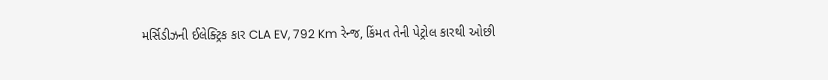મર્સિડીઝની ઈલેક્ટ્રિક કાર CLA EV, 792 Km રેન્જ, કિંમત તેની પેટ્રોલ કારથી ઓછી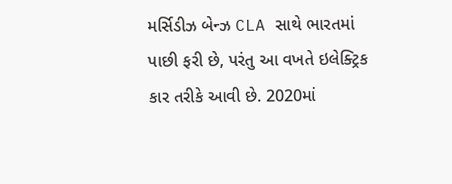મર્સિડીઝ બેન્ઝ CLA સાથે ભારતમાં પાછી ફરી છે, પરંતુ આ વખતે ઇલેક્ટ્રિક કાર તરીકે આવી છે. 2020માં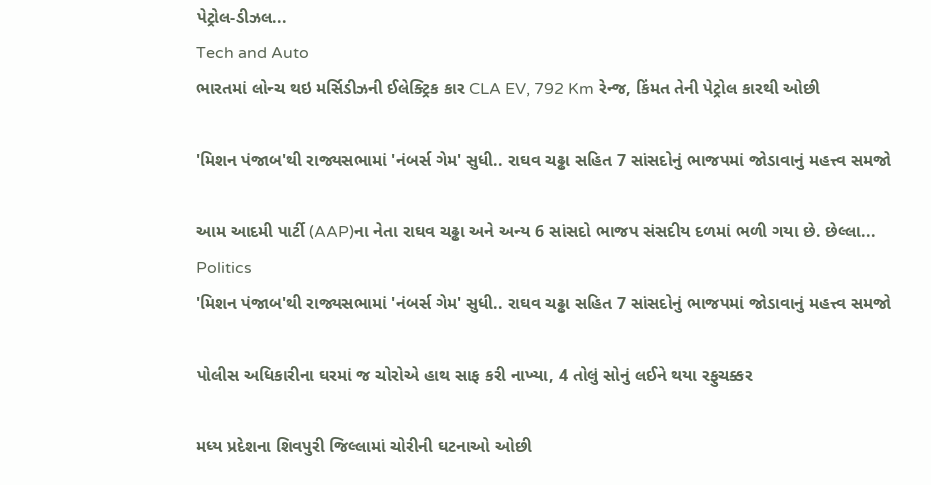પેટ્રોલ-ડીઝલ...
Tech and Auto
ભારતમાં લોન્ચ થઇ મર્સિડીઝની ઈલેક્ટ્રિક કાર CLA EV, 792 Km રેન્જ, કિંમત તેની પેટ્રોલ કારથી ઓછી

'મિશન પંજાબ'થી રાજ્યસભામાં 'નંબર્સ ગેમ' સુધી.. રાઘવ ચઢ્ઢા સહિત 7 સાંસદોનું ભાજપમાં જોડાવાનું મહત્ત્વ સમજો

આમ આદમી પાર્ટી (AAP)ના નેતા રાઘવ ચઢ્ઢા અને અન્ય 6 સાંસદો ભાજપ સંસદીય દળમાં ભળી ગયા છે. છેલ્લા...
Politics
'મિશન પંજાબ'થી રાજ્યસભામાં 'નંબર્સ ગેમ' સુધી.. રાઘવ ચઢ્ઢા સહિત 7 સાંસદોનું ભાજપમાં જોડાવાનું મહત્ત્વ સમજો

પોલીસ અધિકારીના ઘરમાં જ ચોરોએ હાથ સાફ કરી નાખ્યા, 4 તોલું સોનું લઈને થયા રફુચક્કર

મધ્ય પ્રદેશના શિવપુરી જિલ્લામાં ચોરીની ઘટનાઓ ઓછી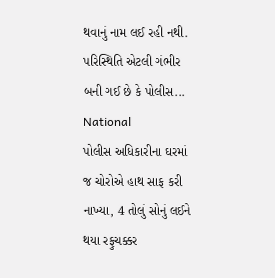થવાનું નામ લઈ રહી નથી. પરિસ્થિતિ એટલી ગંભીર બની ગઈ છે કે પોલીસ...
National
પોલીસ અધિકારીના ઘરમાં જ ચોરોએ હાથ સાફ કરી નાખ્યા, 4 તોલું સોનું લઈને થયા રફુચક્કર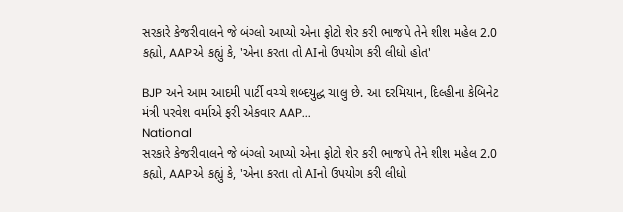સરકારે કેજરીવાલને જે બંગ્લો આપ્યો એના ફોટો શેર કરી ભાજપે તેને શીશ મહેલ 2.0 કહ્યો, AAPએ કહ્યું કે, 'એના કરતા તો AIનો ઉપયોગ કરી લીધો હોત'

BJP અને આમ આદમી પાર્ટી વચ્ચે શબ્દયુદ્ધ ચાલુ છે. આ દરમિયાન, દિલ્હીના કેબિનેટ મંત્રી પરવેશ વર્માએ ફરી એકવાર AAP...
National
સરકારે કેજરીવાલને જે બંગ્લો આપ્યો એના ફોટો શેર કરી ભાજપે તેને શીશ મહેલ 2.0 કહ્યો, AAPએ કહ્યું કે, 'એના કરતા તો AIનો ઉપયોગ કરી લીધો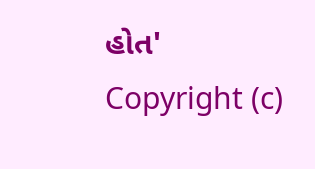હોત'
Copyright (c)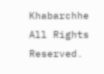Khabarchhe All Rights Reserved.